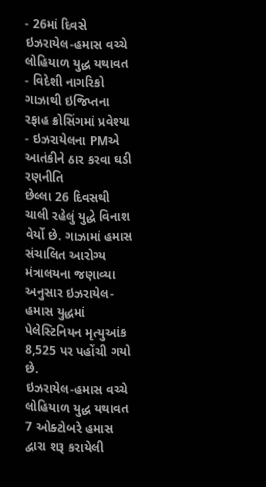- 26માં દિવસે ઇઝરાયેલ-હમાસ વચ્ચે લોહિયાળ યુદ્ધ યથાવત
- વિદેશી નાગરિકો ગાઝાથી ઇજિપ્તના રફાહ ક્રોસિંગમાં પ્રવેશ્યા
- ઇઝરાયેલના PMએ આતંકીને ઠાર કરવા ઘડી રણનીતિ
છેલ્લા 26 દિવસથી ચાલી રહેલું યુદ્ધે વિનાશ વેર્યો છે. ગાઝામાં હમાસ સંચાલિત આરોગ્ય મંત્રાલયના જણાવ્યા અનુસાર ઇઝરાયેલ-હમાસ યુદ્ધમાં પેલેસ્ટિનિયન મૃત્યુઆંક 8,525 પર પહોંચી ગયો છે.
ઇઝરાયેલ-હમાસ વચ્ચે લોહિયાળ યુદ્ધ યથાવત
7 ઓક્ટોબરે હમાસ દ્વારા શરૂ કરાયેલી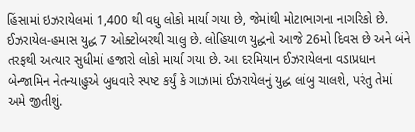હિંસામાં ઇઝરાયેલમાં 1,400 થી વધુ લોકો માર્યા ગયા છે, જેમાંથી મોટાભાગના નાગરિકો છે. ઈઝરાયેલ-હમાસ યુદ્ધ 7 ઓક્ટોબરથી ચાલુ છે. લોહિયાળ યુદ્ધનો આજે 26મો દિવસ છે અને બંને તરફથી અત્યાર સુધીમાં હજારો લોકો માર્યા ગયા છે. આ દરમિયાન ઈઝરાયેલના વડાપ્રધાન બેન્જામિન નેતન્યાહુએ બુધવારે સ્પષ્ટ કર્યું કે ગાઝામાં ઈઝરાયેલનું યુદ્ધ લાંબુ ચાલશે, પરંતુ તેમાં અમે જીતીશું.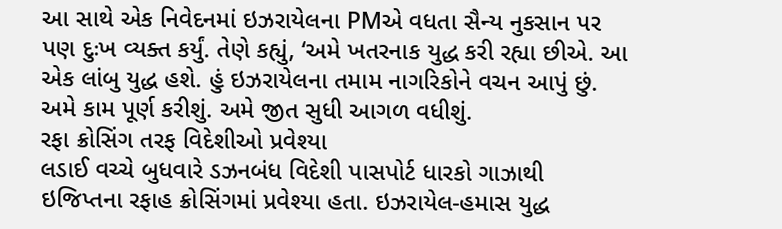આ સાથે એક નિવેદનમાં ઇઝરાયેલના PMએ વધતા સૈન્ય નુકસાન પર પણ દુઃખ વ્યક્ત કર્યું. તેણે કહ્યું, ‘અમે ખતરનાક યુદ્ધ કરી રહ્યા છીએ. આ એક લાંબુ યુદ્ધ હશે. હું ઇઝરાયેલના તમામ નાગરિકોને વચન આપું છું. અમે કામ પૂર્ણ કરીશું. અમે જીત સુધી આગળ વધીશું.
રફા ક્રોસિંગ તરફ વિદેશીઓ પ્રવેશ્યા
લડાઈ વચ્ચે બુધવારે ડઝનબંધ વિદેશી પાસપોર્ટ ધારકો ગાઝાથી ઇજિપ્તના રફાહ ક્રોસિંગમાં પ્રવેશ્યા હતા. ઇઝરાયેલ-હમાસ યુદ્ધ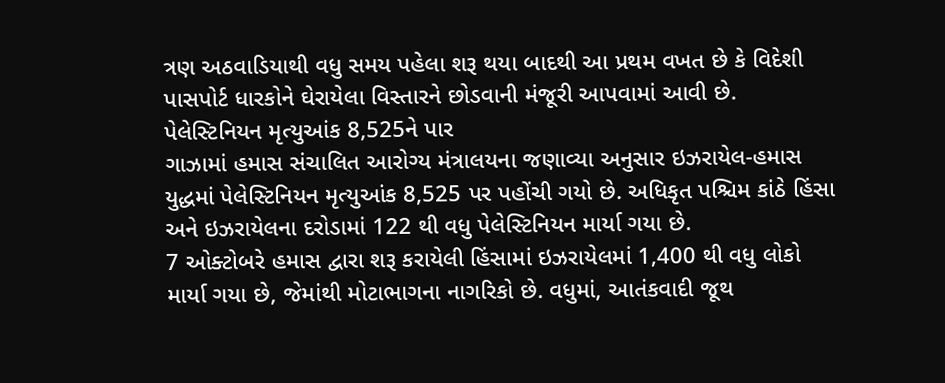ત્રણ અઠવાડિયાથી વધુ સમય પહેલા શરૂ થયા બાદથી આ પ્રથમ વખત છે કે વિદેશી પાસપોર્ટ ધારકોને ઘેરાયેલા વિસ્તારને છોડવાની મંજૂરી આપવામાં આવી છે.
પેલેસ્ટિનિયન મૃત્યુઆંક 8,525ને પાર
ગાઝામાં હમાસ સંચાલિત આરોગ્ય મંત્રાલયના જણાવ્યા અનુસાર ઇઝરાયેલ-હમાસ યુદ્ધમાં પેલેસ્ટિનિયન મૃત્યુઆંક 8,525 પર પહોંચી ગયો છે. અધિકૃત પશ્ચિમ કાંઠે હિંસા અને ઇઝરાયેલના દરોડામાં 122 થી વધુ પેલેસ્ટિનિયન માર્યા ગયા છે.
7 ઓક્ટોબરે હમાસ દ્વારા શરૂ કરાયેલી હિંસામાં ઇઝરાયેલમાં 1,400 થી વધુ લોકો માર્યા ગયા છે, જેમાંથી મોટાભાગના નાગરિકો છે. વધુમાં, આતંકવાદી જૂથ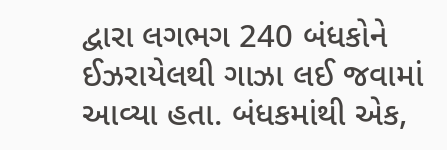દ્વારા લગભગ 240 બંધકોને ઈઝરાયેલથી ગાઝા લઈ જવામાં આવ્યા હતા. બંધકમાંથી એક,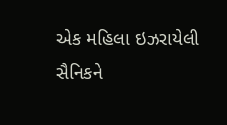એક મહિલા ઇઝરાયેલી સૈનિકને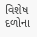વિશેષ દળોના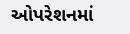ઓપરેશનમાં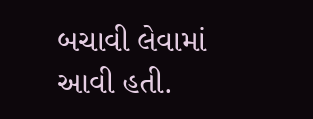બચાવી લેવામાં આવી હતી.